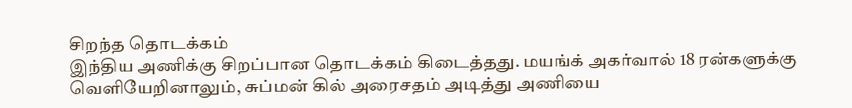சிறந்த தொடக்கம்
இந்திய அணிக்கு சிறப்பான தொடக்கம் கிடைத்தது. மயங்க் அகர்வால் 18 ரன்களுக்கு வெளியேறினாலும், சுப்மன் கில் அரைசதம் அடித்து அணியை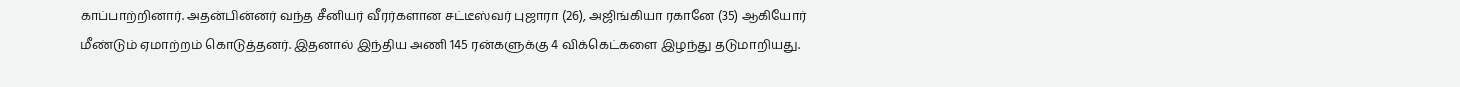காப்பாற்றினார். அதன்பின்னர் வந்த சீனியர் வீரர்களான சட்டீஸ்வர் புஜாரா (26), அஜிங்கியா ரகானே (35) ஆகியோர் மீண்டும் ஏமாற்றம் கொடுத்தனர். இதனால் இந்திய அணி 145 ரன்களுக்கு 4 விக்கெட்களை இழந்து தடுமாறியது.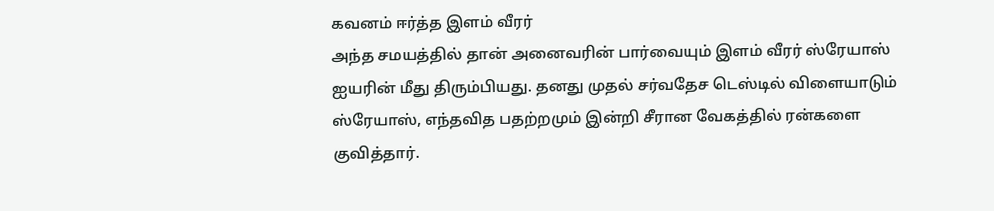கவனம் ஈர்த்த இளம் வீரர்
அந்த சமயத்தில் தான் அனைவரின் பார்வையும் இளம் வீரர் ஸ்ரேயாஸ் ஐயரின் மீது திரும்பியது. தனது முதல் சர்வதேச டெஸ்டில் விளையாடும் ஸ்ரேயாஸ், எந்தவித பதற்றமும் இன்றி சீரான வேகத்தில் ரன்களை குவித்தார்.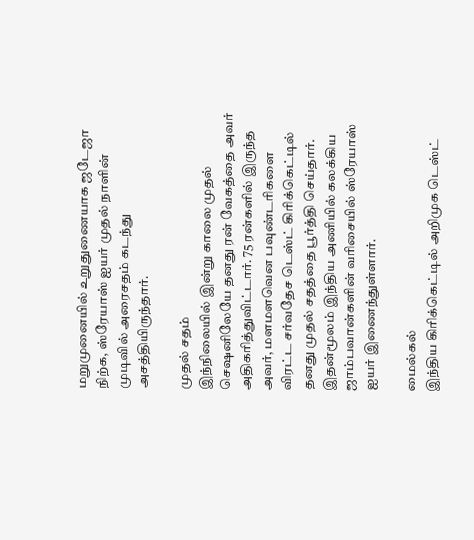மறுமுனையில் உறுதுணையாக ஜடேஜா நிற்க, ஸ்ரேயாஸ் ஐயர் முதல் நாளின் முடிவில் அரைசதம் கடந்து அசத்தியிருந்தார்.

முதல் சதம்
இந்நிலையில் இன்று காலை முதல் செஷனிலேயே தனது ரன் வேகத்தை அவர் அதிகரித்துவிட்டார். 75 ரன்களில் இருந்த அவர், மளமளவென பவுண்டரிகளை விரட்ட சர்வதேச டெஸ்ட் கிரிக்கெட்டில் தனது முதல் சதத்தை பூர்த்தி செய்தார். இதன்மூலம் இந்திய அணியில் கலக்கிய ஜாம்பவான்களின் வரிசையில் ஸ்ரேயாஸ் ஐயர் இணைந்துள்ளார்.

மைல்கல்
இந்திய கிரிக்கெட்டில் அறிமுக டெஸ்ட்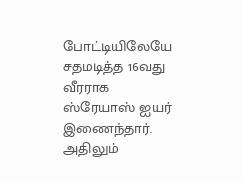போட்டியிலேயே சதமடித்த 16வது வீரராக ஸ்ரேயாஸ் ஐயர் இணைந்தார். அதிலும்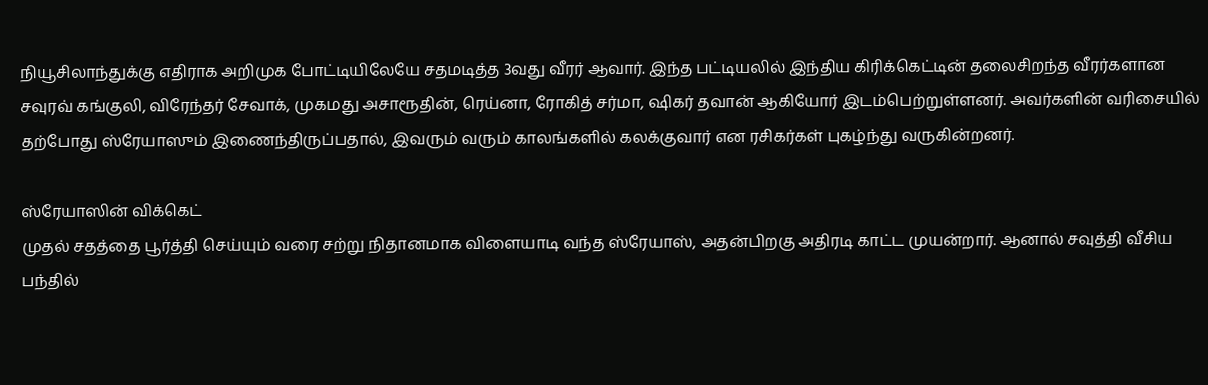நியூசிலாந்துக்கு எதிராக அறிமுக போட்டியிலேயே சதமடித்த 3வது வீரர் ஆவார். இந்த பட்டியலில் இந்திய கிரிக்கெட்டின் தலைசிறந்த வீரர்களான சவுரவ் கங்குலி, விரேந்தர் சேவாக், முகமது அசாரூதின், ரெய்னா, ரோகித் சர்மா, ஷிகர் தவான் ஆகியோர் இடம்பெற்றுள்ளனர். அவர்களின் வரிசையில் தற்போது ஸ்ரேயாஸும் இணைந்திருப்பதால், இவரும் வரும் காலங்களில் கலக்குவார் என ரசிகர்கள் புகழ்ந்து வருகின்றனர்.

ஸ்ரேயாஸின் விக்கெட்
முதல் சதத்தை பூர்த்தி செய்யும் வரை சற்று நிதானமாக விளையாடி வந்த ஸ்ரேயாஸ், அதன்பிறகு அதிரடி காட்ட முயன்றார். ஆனால் சவுத்தி வீசிய பந்தில்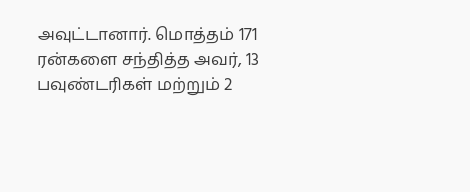அவுட்டானார். மொத்தம் 171 ரன்களை சந்தித்த அவர், 13 பவுண்டரிகள் மற்றும் 2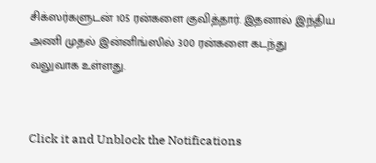சிக்ஸர்களுடன் 105 ரன்களை குவித்தார். இதனால் இந்திய அணி முதல் இன்னிங்ஸில் 300 ரன்களை கடந்து வலுவாக உள்ளது.


Click it and Unblock the Notifications